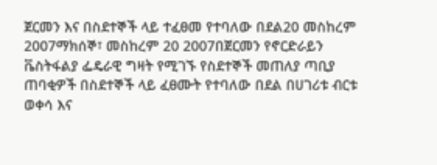ጀርመን እና በስደተኞች ላይ ተፈፀመ የተባለው በደል20 መስከረም 2007ማክሰኞ፣ መስከረም 20 2007በጀርመን የኖርድራይን ቬስትፋልያ ፌዴራዊ ግዛት የሚገኙ የስደተኞች መጠለያ ጣቢያ ጠባቂዎች በስደተኞች ላይ ፈፀሙት የተባለው በደል በሀገሪቱ ብርቱ ወቀሳ እና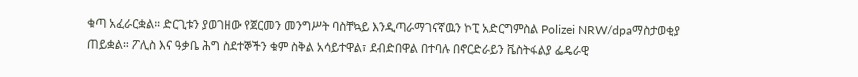ቁጣ አፈራርቋል። ድርጊቱን ያወገዘው የጀርመን መንግሥት ባስቸኳይ እንዲጣራማገናኛዉን ኮፒ አድርግምስል Polizei NRW/dpaማስታወቂያ ጠይቋል። ፖሊስ እና ዓቃቤ ሕግ ስደተኞችን ቁም ስቅል አሳይተዋል፣ ደብድበዋል በተባሉ በኖርድራይን ቬስትፋልያ ፌዴራዊ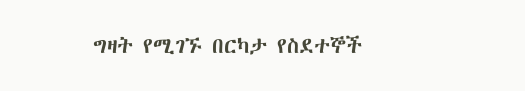ግዛት የሚገኙ በርካታ የስደተኞች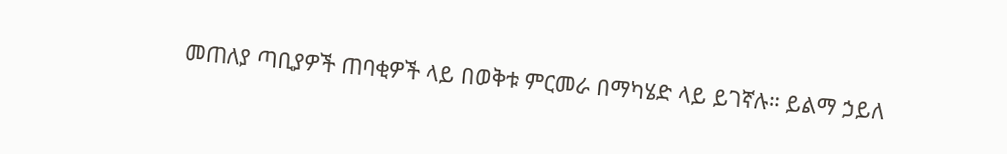መጠለያ ጣቢያዎች ጠባቂዎች ላይ በወቅቱ ምርመራ በማካሄድ ላይ ይገኛሉ። ይልማ ኃይለ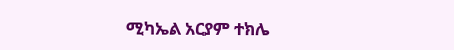ሚካኤል አርያም ተክሌ